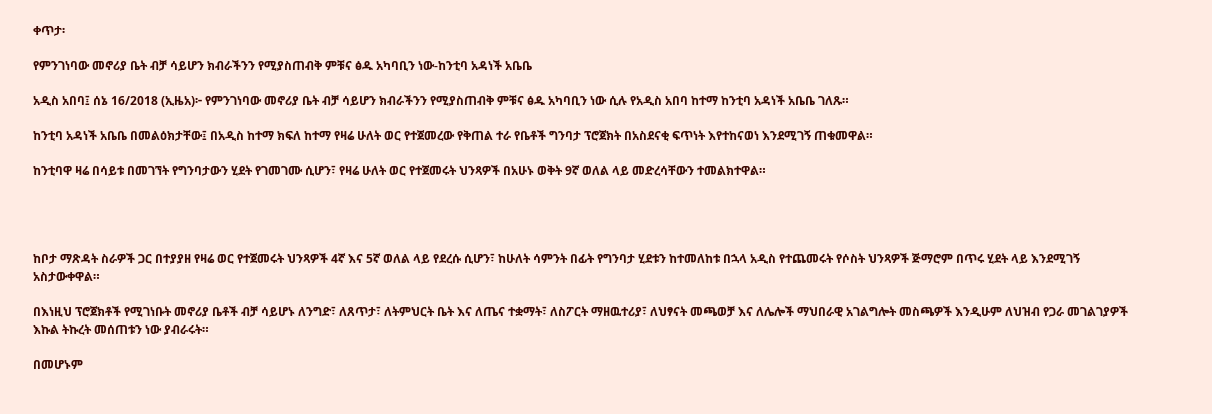ቀጥታ፡

የምንገነባው መኖሪያ ቤት ብቻ ሳይሆን ክብራችንን የሚያስጠብቅ ምቹና ፅዱ አካባቢን ነው-ከንቲባ አዳነች አቤቤ

አዲስ አበባ፤ ሰኔ 16/2018 (ኢዜአ)፦ የምንገነባው መኖሪያ ቤት ብቻ ሳይሆን ክብራችንን የሚያስጠብቅ ምቹና ፅዱ አካባቢን ነው ሲሉ የአዲስ አበባ ከተማ ከንቲባ አዳነች አቤቤ ገለጹ።

ከንቲባ አዳነች አቤቤ በመልዕክታቸው፤ በአዲስ ከተማ ክፍለ ከተማ የዛሬ ሁለት ወር የተጀመረው የቅጠል ተራ የቤቶች ግንባታ ፕሮጀክት በአስደናቂ ፍጥነት እየተከናወነ እንደሚገኝ ጠቁመዋል።

ከንቲባዋ ዛሬ በሳይቱ በመገኘት የግንባታውን ሂደት የገመገሙ ሲሆን፣ የዛሬ ሁለት ወር የተጀመሩት ህንጻዎች በአሁኑ ወቅት 9ኛ ወለል ላይ መድረሳቸውን ተመልክተዋል።




ከቦታ ማጽዳት ስራዎች ጋር በተያያዘ የዛሬ ወር የተጀመሩት ህንጻዎች 4ኛ እና 5ኛ ወለል ላይ የደረሱ ሲሆን፣ ከሁለት ሳምንት በፊት የግንባታ ሂደቱን ከተመለከቱ በኋላ አዲስ የተጨመሩት የሶስት ህንጻዎች ጅማሮም በጥሩ ሂደት ላይ እንደሚገኝ አስታውቀዋል።

በእነዚህ ፕሮጀክቶች የሚገነቡት መኖሪያ ቤቶች ብቻ ሳይሆኑ ለንግድ፣ ለጸጥታ፣ ለትምህርት ቤት እና ለጤና ተቋማት፣ ለስፖርት ማዘዉተሪያ፣ ለህፃናት መጫወቻ እና ለሌሎች ማህበራዊ አገልግሎት መስጫዎች እንዲሁም ለህዝብ የጋራ መገልገያዎች እኩል ትኩረት መሰጠቱን ነው ያብራሩት።

በመሆኑም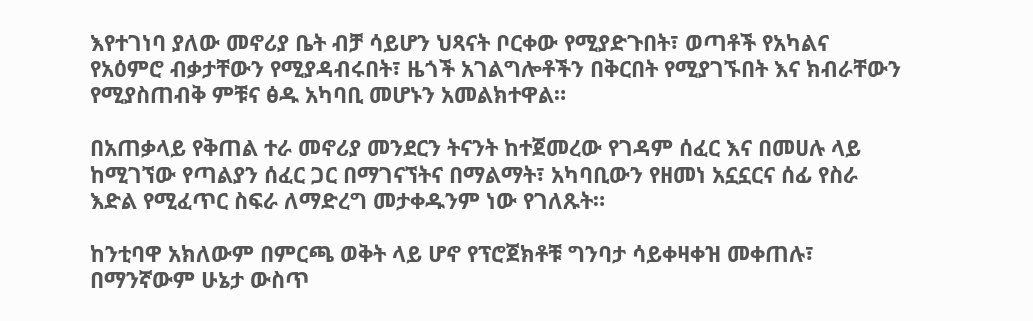እየተገነባ ያለው መኖሪያ ቤት ብቻ ሳይሆን ህጻናት ቦርቀው የሚያድጉበት፣ ወጣቶች የአካልና የአዕምሮ ብቃታቸውን የሚያዳብሩበት፣ ዜጎች አገልግሎቶችን በቅርበት የሚያገኙበት እና ክብራቸውን የሚያስጠብቅ ምቹና ፅዱ አካባቢ መሆኑን አመልክተዋል።

በአጠቃላይ የቅጠል ተራ መኖሪያ መንደርን ትናንት ከተጀመረው የገዳም ሰፈር እና በመሀሉ ላይ ከሚገኘው የጣልያን ሰፈር ጋር በማገናኘትና በማልማት፣ አካባቢውን የዘመነ አኗኗርና ሰፊ የስራ እድል የሚፈጥር ስፍራ ለማድረግ መታቀዱንም ነው የገለጹት።

ከንቲባዋ አክለውም በምርጫ ወቅት ላይ ሆኖ የፕሮጀክቶቹ ግንባታ ሳይቀዛቀዝ መቀጠሉ፣ በማንኛውም ሁኔታ ውስጥ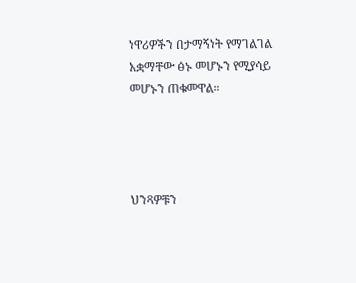ነዋሪዎችን በታማኝነት የማገልገል አቋማቸው ፅኑ መሆኑን የሚያሳይ መሆኑን ጠቁመዋል።




ህንጻዎቹን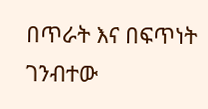በጥራት እና በፍጥነት ገንብተው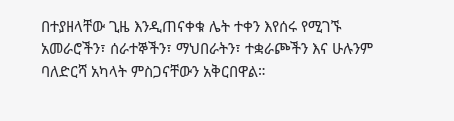በተያዘላቸው ጊዜ እንዲጠናቀቁ ሌት ተቀን እየሰሩ የሚገኙ አመራሮችን፣ ሰራተኞችን፣ ማህበራትን፣ ተቋራጮችን እና ሁሉንም ባለድርሻ አካላት ምስጋናቸውን አቅርበዋል።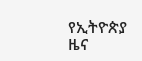የኢትዮጵያ ዜና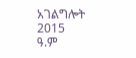አገልግሎት
2015
ዓ.ም